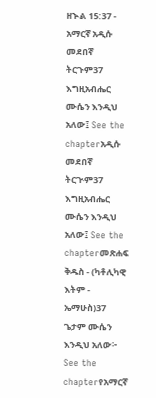ዘኍል 15:37 - አማርኛ አዲሱ መደበኛ ትርጉም37 እግዚአብሔር ሙሴን እንዲህ አለው፤ See the chapterአዲሱ መደበኛ ትርጒም37 እግዚአብሔር ሙሴን እንዲህ አለው፤ See the chapterመጽሐፍ ቅዱስ - (ካቶሊካዊ እትም - ኤማሁስ)37 ጌታም ሙሴን እንዲህ አለው፦ See the chapterየአማርኛ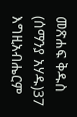መጽሐፍ ቅዱስ (ሰማንያ አሃዱ)37 እግዚአብሔርም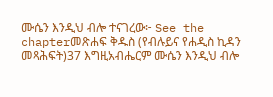ሙሴን እንዲህ ብሎ ተናገረው፦ See the chapterመጽሐፍ ቅዱስ (የብሉይና የሐዲስ ኪዳን መጻሕፍት)37 እግዚአብሔርም ሙሴን እንዲህ ብሎ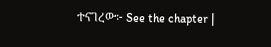ተናገረው፦ See the chapter |